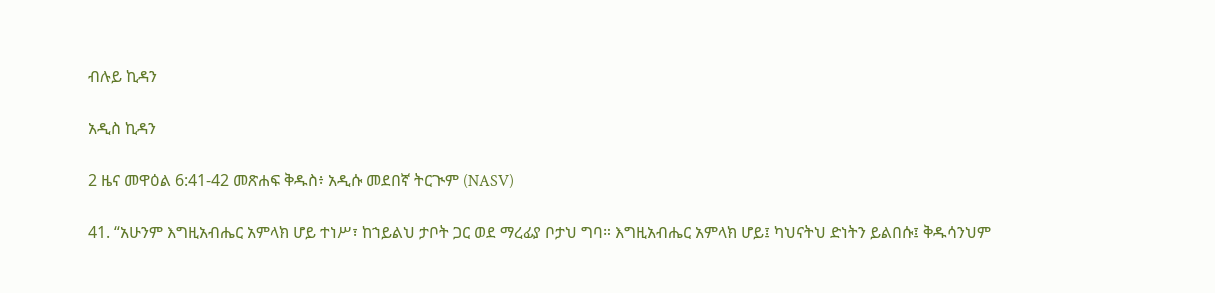ብሉይ ኪዳን

አዲስ ኪዳን

2 ዜና መዋዕል 6:41-42 መጽሐፍ ቅዱስ፥ አዲሱ መደበኛ ትርጒም (NASV)

41. “አሁንም እግዚአብሔር አምላክ ሆይ ተነሥ፣ ከኀይልህ ታቦት ጋር ወደ ማረፊያ ቦታህ ግባ። እግዚአብሔር አምላክ ሆይ፤ ካህናትህ ድነትን ይልበሱ፤ ቅዱሳንህም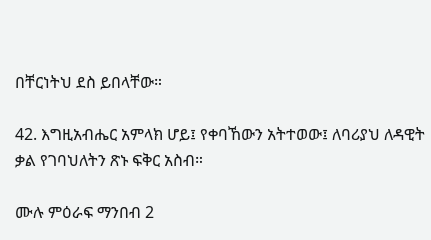በቸርነትህ ደስ ይበላቸው።

42. እግዚአብሔር አምላክ ሆይ፤ የቀባኸውን አትተወው፤ ለባሪያህ ለዳዊት ቃል የገባህለትን ጽኑ ፍቅር አስብ።

ሙሉ ምዕራፍ ማንበብ 2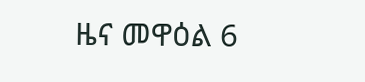ዜና መዋዕል 6